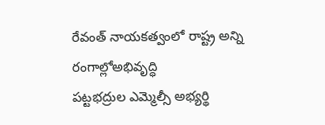రేవంత్ నాయకత్వంలో రాష్ట్ర అన్ని రంగాల్లోఅభివృద్ధి
పట్టభద్రుల ఎమ్మెల్సీ అభ్యర్థి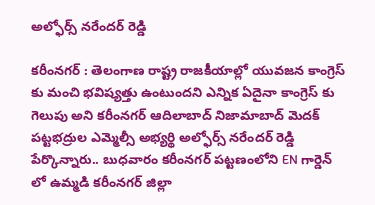అల్ఫోర్స్ నరేందర్ రెడ్డి

కరీంనగర్ : తెలంగాణ రాష్ట్ర రాజకీయాల్లో యువజన కాంగ్రెస్ కు మంచి భవిష్యత్తు ఉంటుందని ఎన్నిక ఏదైనా కాంగ్రెస్ కు గెలుపు అని కరీంనగర్ ఆదిలాబాద్ నిజామాబాద్ మెదక్ పట్టభద్రుల ఎమ్మెల్సీ అభ్యర్థి అల్ఫోర్స్ నరేందర్ రెడ్డి పేర్కొన్నారు.. బుధవారం కరీంనగర్ పట్టణంలోని EN గార్డెన్ లో ఉమ్మడి కరీంనగర్ జిల్లా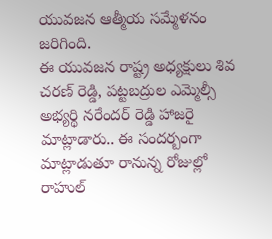యువజన ఆత్మీయ సమ్మేళనం జరిగింది.
ఈ యువజన రాష్ట్ర అధ్యక్షులు శివ చరణ్ రెడ్డి, పట్టబద్రుల ఎమ్మెల్సీ అభ్యర్థి నరేందర్ రెడ్డి హాజరై మాట్లాడారు.. ఈ సందర్బంగా మాట్లాడుతూ రానున్న రోజుల్లో రాహుల్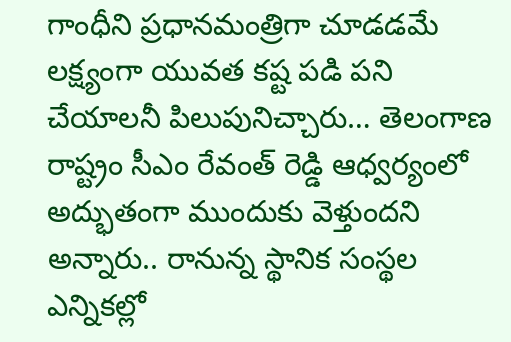గాంధీని ప్రధానమంత్రిగా చూడడమే లక్ష్యంగా యువత కష్ట పడి పని చేయాలనీ పిలుపునిచ్చారు… తెలంగాణ రాష్ట్రం సీఎం రేవంత్ రెడ్డి ఆధ్వర్యంలో అద్భుతంగా ముందుకు వెళ్తుందని అన్నారు.. రానున్న స్థానిక సంస్థల ఎన్నికల్లో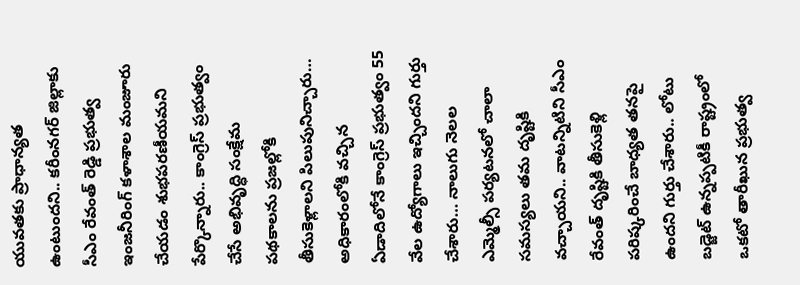యువతకు ప్రాధాన్యత ఉంటుందని.. కరీంనగర్ జిల్లాకు సీఎం రేవంత్ రెడ్డి ప్రభుత్వ ఇంజనీరింగ్ కళాశాల మంజూరు చేయడం శుభపరణీయమని పేర్కొన్నారు.. కాంగ్రెస్ ప్రభుత్వం చేసే అభివృద్ధి సంక్షేమ పథకాలను ప్రజల్లోకి తీసుకెళ్లాలని పిలుపునిచ్చారు… అధికారంలోకి వచ్చిన ఏడాదిలోనే కాంగ్రెస్ ప్రభుత్వం 55 వేల ఉద్యోగాలు ఇచ్చిందని గుర్తు చేశారు… నాలుగు నెలల ఎమ్మెల్సీ పర్యటనలో చాలా సమస్యలు తమ దృష్టికి వచ్చాయని.. వాటన్నిటిని సీఎం రేవంత్ దృష్టికి తీసుకెళ్లి పరిష్కరించే బాధ్యత తనపై ఉందని గుర్తు చేశారు.. లోటు బడ్జెట్ ఉన్నప్పటికీ రాష్ట్రంలో ఒకటో తారీఖున ప్రభుత్వ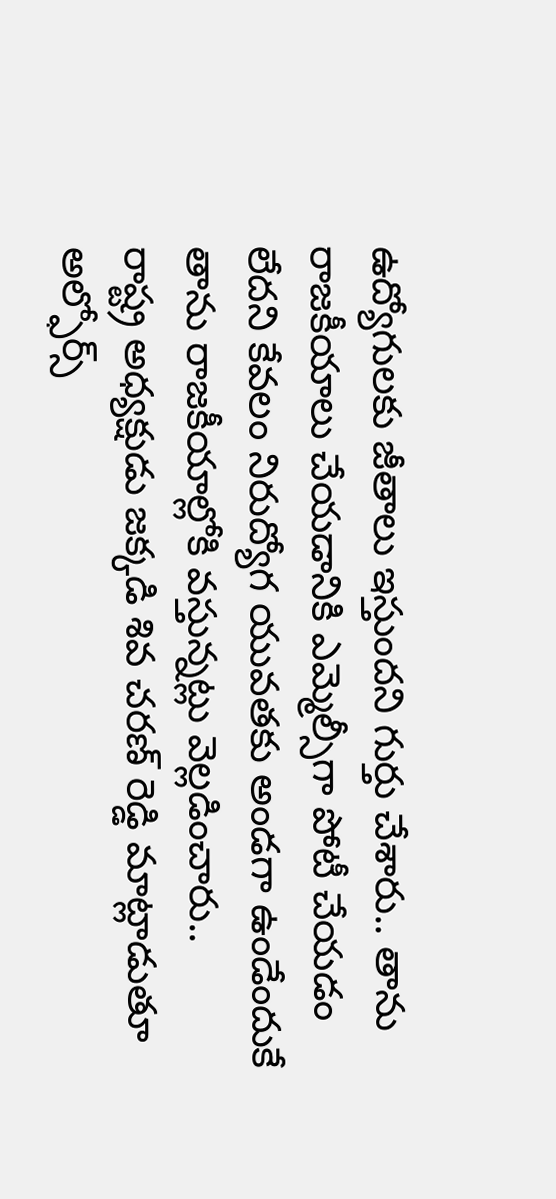ఉద్యోగులకు జీతాలు ఇస్తుందని గుర్తు చేశారు.. తాను రాజకీయాలు చేయడానికి ఎమ్మెల్సీగా పోటీ చేయడం లేదని కేవలం నిరుద్యోగ యువతకు అండగా ఉండేందుకే తాను రాజకీయాల్లోకి వస్తున్నట్లు వెల్లడించారు..
రాష్ట్ర అధ్యక్షుడు జక్కడి శివ చరణ్ రెడ్డి మాట్లాడుతూ అల్ఫోర్స్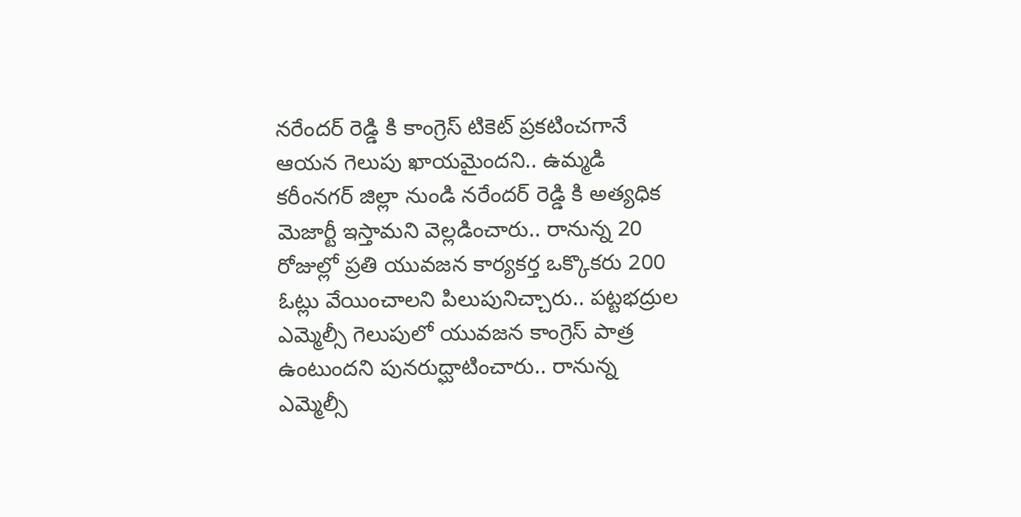నరేందర్ రెడ్డి కి కాంగ్రెస్ టికెట్ ప్రకటించగానే ఆయన గెలుపు ఖాయమైందని.. ఉమ్మడి కరీంనగర్ జిల్లా నుండి నరేందర్ రెడ్డి కి అత్యధిక మెజార్టీ ఇస్తామని వెల్లడించారు.. రానున్న 20 రోజుల్లో ప్రతి యువజన కార్యకర్త ఒక్కొకరు 200 ఓట్లు వేయించాలని పిలుపునిచ్చారు.. పట్టభద్రుల ఎమ్మెల్సీ గెలుపులో యువజన కాంగ్రెస్ పాత్ర ఉంటుందని పునరుద్ఘాటించారు.. రానున్న ఎమ్మెల్సీ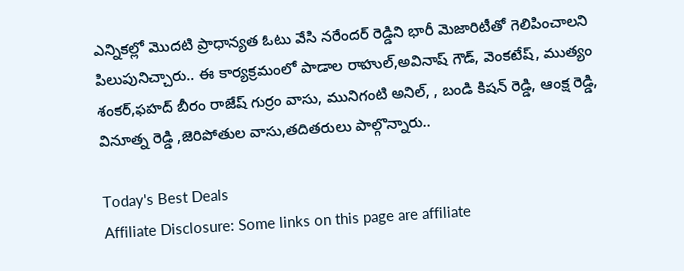ఎన్నికల్లో మొదటి ప్రాధాన్యత ఓటు వేసి నరేందర్ రెడ్డిని భారీ మెజారిటీతో గెలిపించాలని పిలుపునిచ్చారు.. ఈ కార్యక్రమంలో పాడాల రాహుల్,అవినాష్ గౌడ్, వెంకటేష్, ముత్యం శంకర్,ఫహద్ బీరం రాజేష్ గుర్రం వాసు, మునిగంటి అనిల్, , బండి కిషన్ రెడ్డి, ఆంక్ష రెడ్డి, వినూత్న రెడ్డి ,జెరిపోతుల వాసు,తదితరులు పాల్గొన్నారు..

Today's Best Deals
Affiliate Disclosure: Some links on this page are affiliate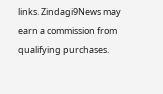links. Zindagi9News may earn a commission from qualifying purchases.